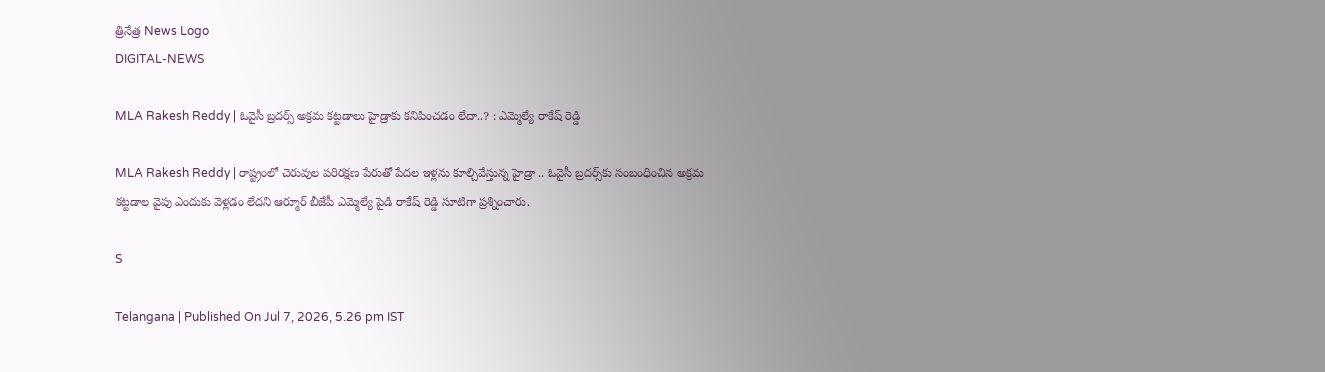త్రినేత్ర News Logo
DIGITAL-NEWS

MLA Rakesh Reddy | ఓవైసీ బ్ర‌ద‌ర్స్ అక్ర‌మ క‌ట్ట‌డాలు హైడ్రాకు క‌నిపించ‌డం లేదా..? : ఎమ్మెల్యే రాకేష్ రెడ్డి

MLA Rakesh Reddy | రాష్ట్రంలో చెరువుల పరిరక్షణ పేరుతో పేదల ఇళ్లను కూల్చివేస్తున్న హైడ్రా .. ఓవైసీ బ్ర‌ద‌ర్స్‌కు సంబంధించిన అక్రమ కట్ట‌డాల వైపు ఎందుకు వెళ్లడం లేదని ఆర్మూర్ బీజేపీ ఎమ్మెల్యే పైడి రాకేష్‌ రెడ్డి సూటిగా ప్రశ్నించారు.

S

Telangana | Published On Jul 7, 2026, 5.26 pm IST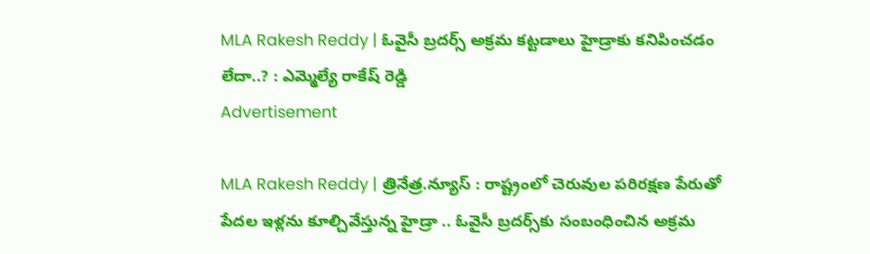MLA Rakesh Reddy | ఓవైసీ బ్ర‌ద‌ర్స్ అక్ర‌మ క‌ట్ట‌డాలు హైడ్రాకు క‌నిపించ‌డం లేదా..? : ఎమ్మెల్యే రాకేష్ రెడ్డి
Advertisement

MLA Rakesh Reddy | త్రినేత్ర‌.న్యూస్ : రాష్ట్రంలో చెరువుల పరిరక్షణ పేరుతో పేదల ఇళ్లను కూల్చివేస్తున్న హైడ్రా .. ఓవైసీ బ్ర‌ద‌ర్స్‌కు సంబంధించిన అక్రమ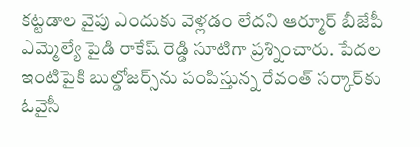కట్ట‌డాల వైపు ఎందుకు వెళ్లడం లేదని ఆర్మూర్ బీజేపీ ఎమ్మెల్యే పైడి రాకేష్‌ రెడ్డి సూటిగా ప్రశ్నించారు. పేద‌ల ఇంటిపైకి బుల్డోజ‌ర్స్‌ను పంపిస్తున్న రేవంత్ స‌ర్కార్‌కు ఓవైసీ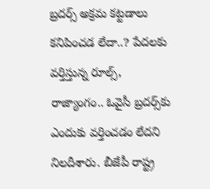బ్ర‌దర్స్ అక్ర‌మ క‌ట్టడాలు క‌నిపించ‌డ లేదా..? పేద‌ల‌కు వ‌ర్తిస్తున్న రూల్స్, రాజ్యాంగం.. ఓవైసీ బ్ర‌ద‌ర్స్‌కు ఎందుకు వ‌ర్తించ‌డం లేద‌ని నిల‌దీశారు. బీజేపీ రాష్ట్ర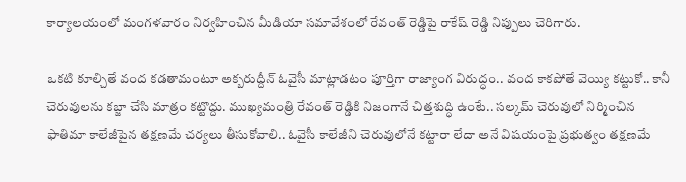కార్యాలయంలో మంగ‌ళ‌వారం నిర్వ‌హించిన‌ మీడియా సమావేశంలో రేవంత్ రెడ్డిపై రాకేష్ రెడ్డి నిప్పులు చెరిగారు.

ఒకటి కూల్చితే వంద కడతామంటూ అక్బరుద్దీన్ ఓవైసీ మాట్లాడటం పూర్తిగా రాజ్యాంగ విరుద్ధం.. వంద కాకపోతే వెయ్యి కట్టుకో.. కానీ చెరువులను కబ్జా చేసి మాత్రం కట్టొద్దు. ముఖ్యమంత్రి రేవంత్ రెడ్డికి నిజంగానే చిత్తశుద్ధి ఉంటే.. సల్కమ్ చెరువులో నిర్మించిన ఫాతిమా కాలేజీపైన తక్షణమే చర్యలు తీసుకోవాలి.. ఓవైసీ కాలేజీని చెరువులోనే కట్టారా లేదా అనే విషయంపై ప్రభుత్వం తక్షణమే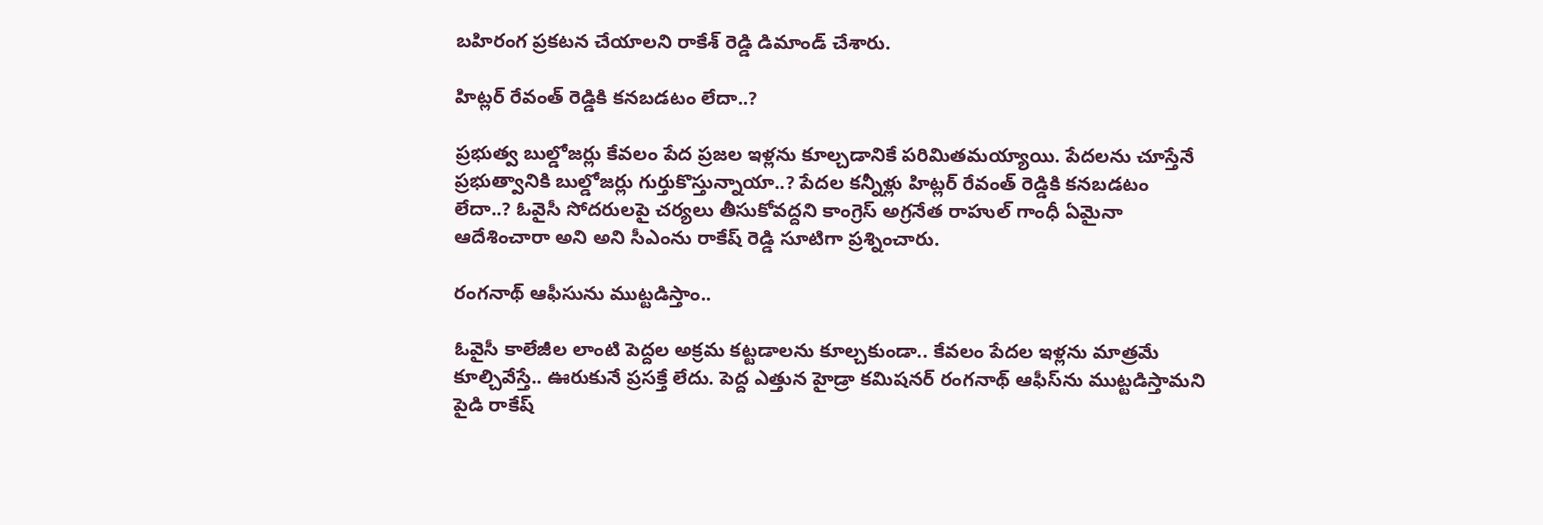బహిరంగ ప్రకటన చేయాలని రాకేశ్ రెడ్డి డిమాండ్ చేశారు.

హిట్ల‌ర్ రేవంత్ రెడ్డికి క‌న‌బ‌డ‌టం లేదా..?

ప్రభుత్వ బుల్డోజర్లు కేవలం పేద ప్రజల ఇళ్లను కూల్చడానికే పరిమితమయ్యాయి. పేదలను చూస్తేనే ప్రభుత్వానికి బుల్డోజర్లు గుర్తుకొస్తున్నాయా..? పేదల కన్నీళ్లు హిట్ల‌ర్ రేవంత్ రెడ్డికి క‌న‌బ‌డ‌టం లేదా..? ఓవైసీ సోదరులపై చర్యలు తీసుకోవద్దని కాంగ్రెస్ అగ్రనేత రాహుల్ గాంధీ ఏమైనా ఆదేశించారా అని అని సీఎంను రాకేష్ రెడ్డి సూటిగా ప్ర‌శ్నించారు.

రంగ‌నాథ్ ఆఫీసును ముట్ట‌డిస్తాం..

ఓవైసీ కాలేజీల లాంటి పెద్దల అక్రమ కట్టడాలను కూల్చకుండా.. కేవలం పేదల ఇళ్లను మాత్రమే కూల్చివేస్తే.. ఊరుకునే ప్ర‌స‌క్తే లేదు. పెద్ద ఎత్తున హైడ్రా కమిషనర్ రంగనాథ్ ఆఫీస్‌ను ముట్టడిస్తామని పైడి రాకేష్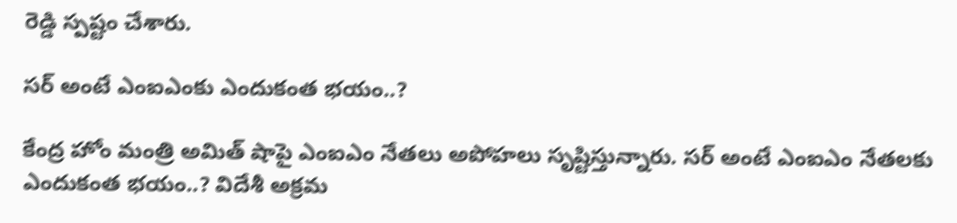రెడ్డి స్పష్టం చేశారు.

స‌ర్ అంటే ఎంఐఎంకు ఎందుకంత భ‌యం..?

కేంద్ర హోం మంత్రి అమిత్ షాపై ఎంఐఎం నేత‌లు అపోహ‌లు సృష్టిస్తున్నారు. స‌ర్ అంటే ఎంఐఎం నేత‌ల‌కు ఎందుకంత భ‌యం..? విదేశీ అక్రమ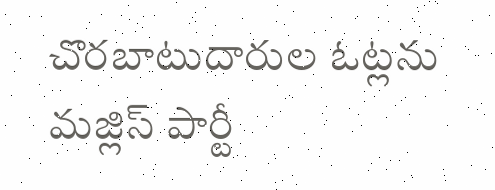చొరబాటుదారుల ఓట్లను మజ్లిస్ పార్టీ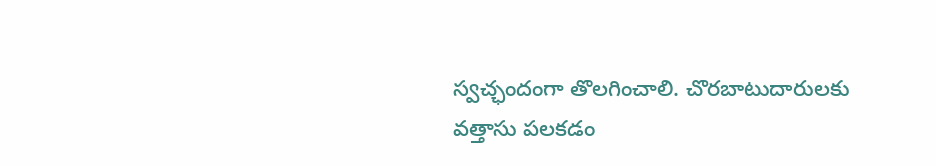స్వచ్ఛందంగా తొలగించాలి. చొరబాటుదారులకు వత్తాసు పలకడం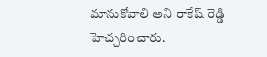మానుకోవాలి అని రాకేష్ రెడ్డి హెచ్చ‌రించారు.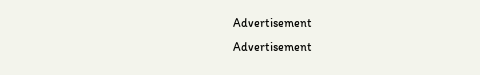Advertisement
Advertisement